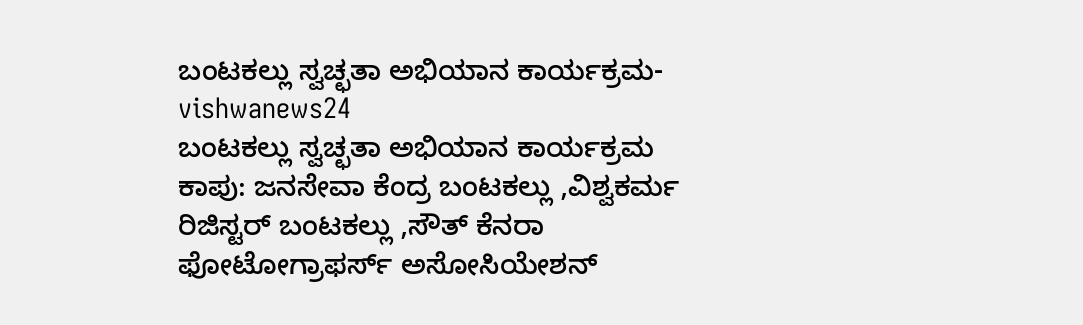ಬಂಟಕಲ್ಲು ಸ್ವಚ್ಛತಾ ಅಭಿಯಾನ ಕಾರ್ಯಕ್ರಮ-vishwanews24
ಬಂಟಕಲ್ಲು ಸ್ವಚ್ಛತಾ ಅಭಿಯಾನ ಕಾರ್ಯಕ್ರಮ
ಕಾಪು: ಜನಸೇವಾ ಕೆಂದ್ರ ಬಂಟಕಲ್ಲು ,ವಿಶ್ವಕರ್ಮ ರಿಜಿಸ್ಟರ್ ಬಂಟಕಲ್ಲು ,ಸೌತ್ ಕೆನರಾ ಫೋಟೋಗ್ರಾಫರ್ಸ್ ಅಸೋಸಿಯೇಶನ್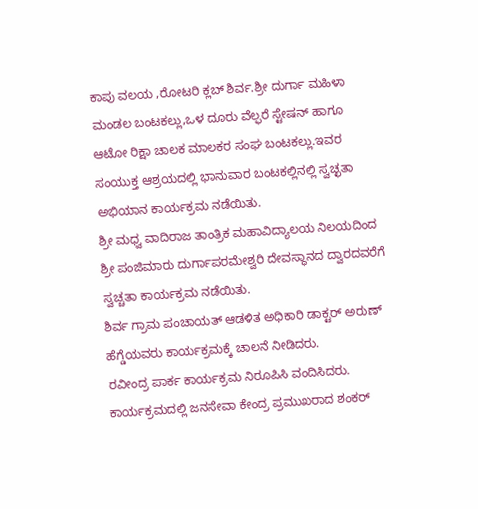ಕಾಪು ವಲಯ ,ರೋಟರಿ ಕ್ಲಬ್ ಶಿರ್ವ.ಶ್ರೀ ದುರ್ಗಾ ಮಹಿಳಾ ಮಂಡಲ ಬಂಟಕಲ್ಲು,ಒಳ ದೂರು ವೆಲ್ಫರೆ ಸ್ಟೇಷನ್ ಹಾಗೂ ಆಟೋ ರಿಕ್ಷಾ ಚಾಲಕ ಮಾಲಕರ ಸಂಘ ಬಂಟಕಲ್ಲು.ಇವರ ಸಂಯುಕ್ತ ಆಶ್ರಯದಲ್ಲಿ ಭಾನುವಾರ ಬಂಟಕಲ್ಲಿನಲ್ಲಿ ಸ್ವಚ್ಛತಾ ಅಭಿಯಾನ ಕಾರ್ಯಕ್ರಮ ನಡೆಯಿತು.
ಶ್ರೀ ಮಧ್ವ ವಾದಿರಾಜ ತಾಂತ್ರಿಕ ಮಹಾವಿದ್ಯಾಲಯ ನಿಲಯದಿಂದ ಶ್ರೀ ಪಂಜಿಮಾರು ದುರ್ಗಾಪರಮೇಶ್ವರಿ ದೇವಸ್ಥಾನದ ದ್ವಾರದವರೆಗೆ ಸ್ವಚ್ಚತಾ ಕಾರ್ಯಕ್ರಮ ನಡೆಯಿತು.
ಶಿರ್ವ ಗ್ರಾಮ ಪಂಚಾಯತ್ ಆಡಳಿತ ಅಧಿಕಾರಿ ಡಾಕ್ಟರ್ ಅರುಣ್ ಹೆಗ್ಡೆಯವರು ಕಾರ್ಯಕ್ರಮಕ್ಕೆ ಚಾಲನೆ ನೀಡಿದರು.
ರವೀಂದ್ರ ಪಾರ್ಕ ಕಾರ್ಯಕ್ರಮ ನಿರೂಪಿಸಿ ವಂದಿಸಿದರು.
ಕಾರ್ಯಕ್ರಮದಲ್ಲಿ ಜನಸೇವಾ ಕೇಂದ್ರ ಪ್ರಮುಖರಾದ ಶಂಕರ್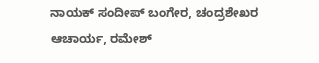ನಾಯಕ್ ಸಂದೀಪ್ ಬಂಗೇರ, ಚಂದ್ರಶೇಖರ ಆಚಾರ್ಯ, ರಮೇಶ್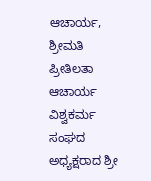ಆಚಾರ್ಯ, ಶ್ರೀಮತಿ ಪ್ರೀತಿಲತಾ ಆಚಾರ್ಯ ವಿಶ್ವಕರ್ಮ ಸಂಘದ ಅಧ್ಯಕ್ಷರಾದ ಶ್ರೀ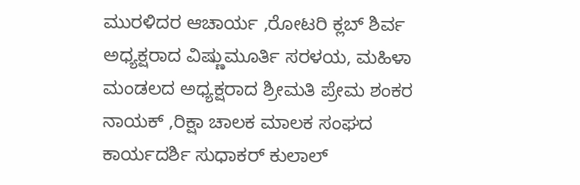ಮುರಳಿದರ ಆಚಾರ್ಯ ,ರೋಟರಿ ಕ್ಲಬ್ ಶಿರ್ವ ಅಧ್ಯಕ್ಷರಾದ ವಿಷ್ಣುಮೂರ್ತಿ ಸರಳಯ, ಮಹಿಳಾ ಮಂಡಲದ ಅಧ್ಯಕ್ಷರಾದ ಶ್ರೀಮತಿ ಪ್ರೇಮ ಶಂಕರ ನಾಯಕ್ ,ರಿಕ್ಷಾ ಚಾಲಕ ಮಾಲಕ ಸಂಘದ ಕಾರ್ಯದರ್ಶಿ ಸುಧಾಕರ್ ಕುಲಾಲ್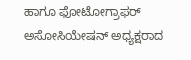ಹಾಗೂ ಫೋಟೋಗ್ರಾಫರ್ ಅಸೋಸಿಯೇಷನ್ ಅಧ್ಯಕ್ಷರಾದ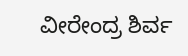ವೀರೇಂದ್ರ ಶಿರ್ವ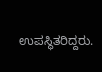ಉಪಸ್ಥಿತರಿದ್ದರು.